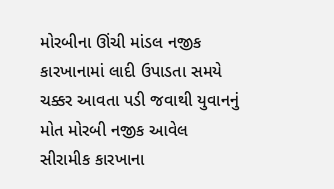મોરબીના ઊંચી માંડલ નજીક કારખાનામાં લાદી ઉપાડતા સમયે ચક્કર આવતા પડી જવાથી યુવાનનું મોત મોરબી નજીક આવેલ સીરામીક કારખાના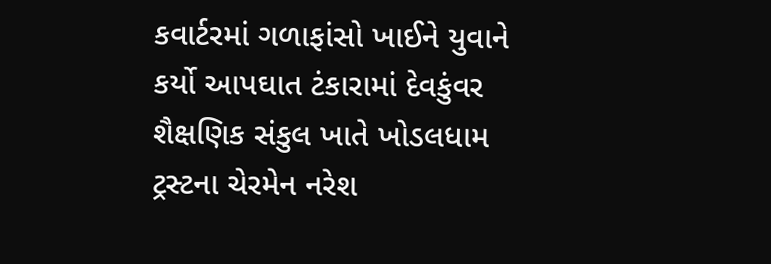કવાર્ટરમાં ગળાફાંસો ખાઈને યુવાને કર્યો આપઘાત ટંકારામાં દેવકુંવર શૈક્ષણિક સંકુલ ખાતે ખોડલધામ ટ્રસ્ટના ચેરમેન નરેશ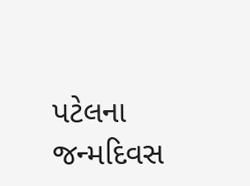પટેલના જન્મદિવસ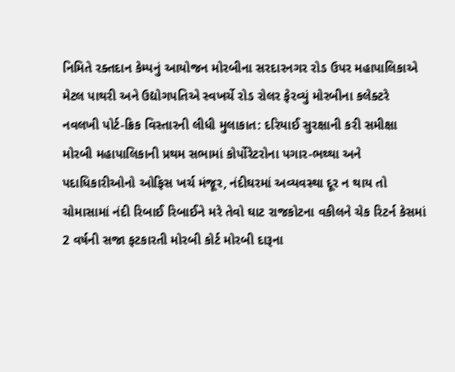નિમિતે રક્તદાન કેમ્પનું આયોજન મોરબીના સરદારનગર રોડ ઉપર મહાપાલિકાએ મેટલ પાથરી અને ઉદ્યોગપતિએ સ્વખર્ચે રોડ રોલર ફેરવ્યું મોરબીના કલેક્ટરે નવલખી પોર્ટ-ક્રિક વિસ્તારની લીધી મુલાકાત: દરિયાઈ સુરક્ષાની કરી સમીક્ષા મોરબી મહાપાલિકાની પ્રથમ સભામાં કોર્પોરેટરોના પગાર-ભથ્થા અને પદાધિકારીઓનો ઓફિસ ખર્ચ મંજૂર, નંદીઘરમાં અવ્યવસ્થા દૂર ન થાય તો ચોમાસામાં નંદી રિબાઈ રિબાઈને મરે તેવો ઘાટ રાજકોટના વકીલને ચેક રિટર્ન કેસમાં 2 વર્ષની સજા ફટકારતી મોરબી કોર્ટ મોરબી દારૂના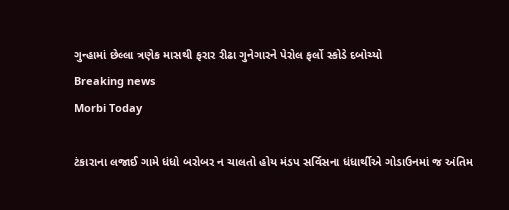ગુન્હામાં છેલ્લા ત્રણેક માસથી ફરાર રીઢા ગુનેગારને પેરોલ ફર્લો સ્કોડે દબોચ્યો
Breaking news
Morbi Today

ટંકારાના લજાઈ ગામે ધંધો બરોબર ન ચાલતો હોય મંડપ સર્વિસના ધંધાર્થીએ ગોડાઉનમાં જ અંતિમ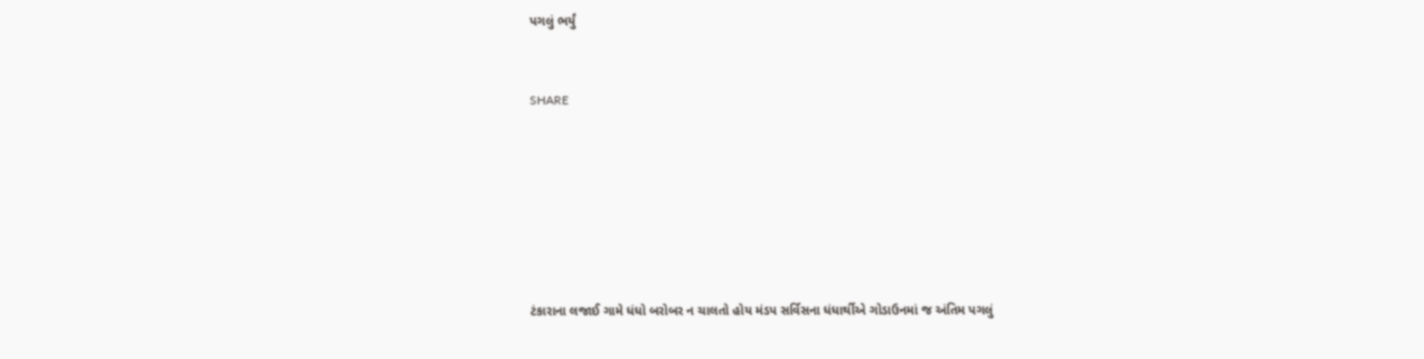પગલું ભર્યું


SHARE







ટંકારાના લજાઈ ગામે ધંધો બરોબર ન ચાલતો હોય મંડપ સર્વિસના ધંધાર્થીએ ગોડાઉનમાં જ અંતિમ પગલું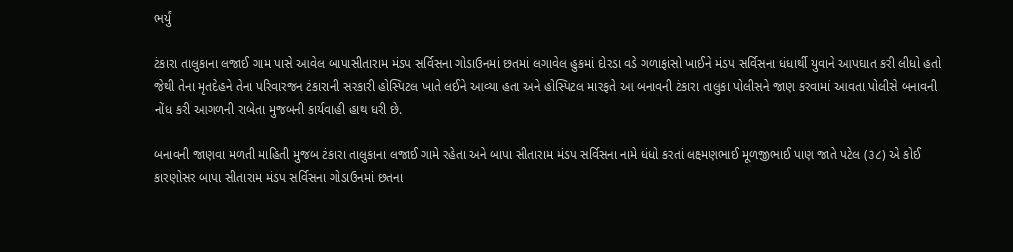ભર્યું

ટંકારા તાલુકાના લજાઈ ગામ પાસે આવેલ બાપાસીતારામ મંડપ સર્વિસના ગોડાઉનમાં છતમાં લગાવેલ હુકમાં દોરડા વડે ગળાફાંસો ખાઈને મંડપ સર્વિસના ધંધાર્થી યુવાને આપઘાત કરી લીધો હતો જેથી તેના મૃતદેહને તેના પરિવારજન ટંકારાની સરકારી હોસ્પિટલ ખાતે લઈને આવ્યા હતા અને હોસ્પિટલ મારફતે આ બનાવની ટંકારા તાલુકા પોલીસને જાણ કરવામાં આવતા પોલીસે બનાવની નોંધ કરી આગળની રાબેતા મુજબની કાર્યવાહી હાથ ધરી છે.

બનાવની જાણવા મળતી માહિતી મુજબ ટંકારા તાલુકાના લજાઈ ગામે રહેતા અને બાપા સીતારામ મંડપ સર્વિસના નામે ધંધો કરતાં લક્ષ્મણભાઈ મૂળજીભાઈ પાણ જાતે પટેલ (૩૮) એ કોઈ કારણોસર બાપા સીતારામ મંડપ સર્વિસના ગોડાઉનમાં છતના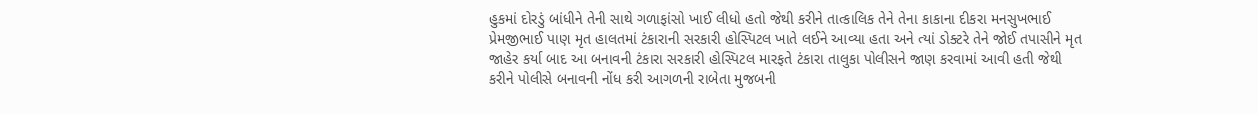હુકમાં દોરડું બાંધીને તેની સાથે ગળાફાંસો ખાઈ લીધો હતો જેથી કરીને તાત્કાલિક તેને તેના કાકાના દીકરા મનસુખભાઈ પ્રેમજીભાઈ પાણ મૃત હાલતમાં ટંકારાની સરકારી હોસ્પિટલ ખાતે લઈને આવ્યા હતા અને ત્યાં ડોક્ટરે તેને જોઈ તપાસીને મૃત જાહેર કર્યા બાદ આ બનાવની ટંકારા સરકારી હોસ્પિટલ મારફતે ટંકારા તાલુકા પોલીસને જાણ કરવામાં આવી હતી જેથી કરીને પોલીસે બનાવની નોંધ કરી આગળની રાબેતા મુજબની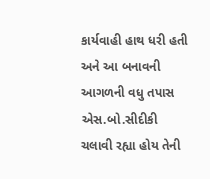કાર્યવાહી હાથ ધરી હતી અને આ બનાવની આગળની વધુ તપાસ એસ.બો.સીદીકી ચલાવી રહ્યા હોય તેની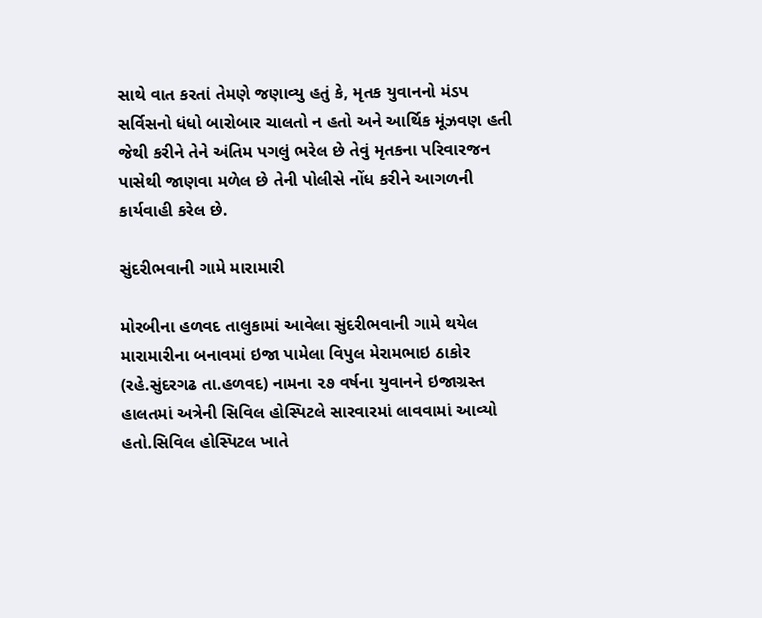સાથે વાત કરતાં તેમણે જણાવ્યુ હતું કે, મૃતક યુવાનનો મંડપ સર્વિસનો ધંધો બારોબાર ચાલતો ન હતો અને આર્થિક મૂંઝવણ હતી જેથી કરીને તેને અંતિમ પગલું ભરેલ છે તેવું મૃતકના પરિવારજન પાસેથી જાણવા મળેલ છે તેની પોલીસે નોંધ કરીને આગળની કાર્યવાહી કરેલ છે.

સુંદરીભવાની ગામે મારામારી

મોરબીના હળવદ તાલુકામાં આવેલા સુંદરીભવાની ગામે થયેલ મારામારીના બનાવમાં ઇજા પામેલા વિપુલ મેરામભાઇ ઠાકોર (રહે.સુંદરગઢ તા.હળવદ) નામના ૨૭ વર્ષના યુવાનને ઇજાગ્રસ્ત હાલતમાં અત્રેની સિવિલ હોસ્પિટલે સારવારમાં લાવવામાં આવ્યો હતો.સિવિલ હોસ્પિટલ ખાતે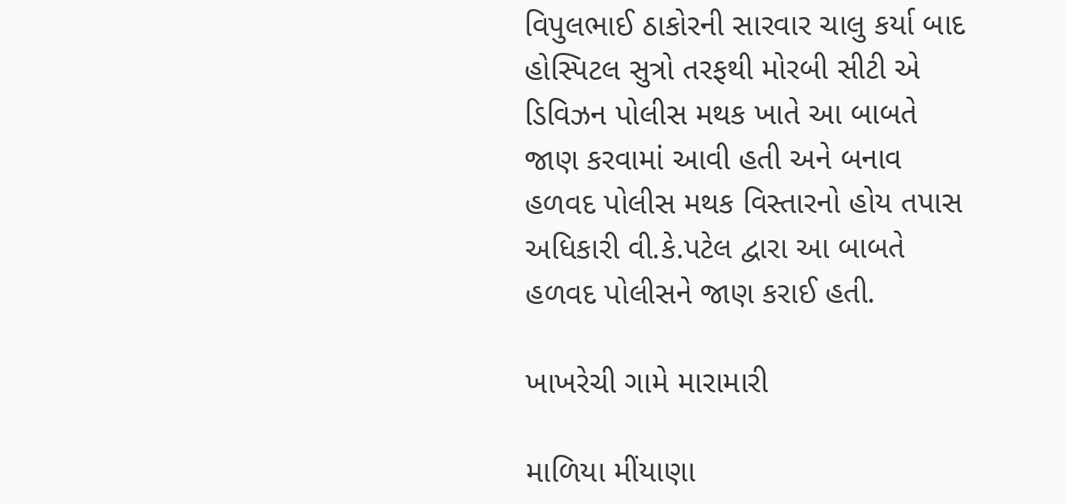વિપુલભાઈ ઠાકોરની સારવાર ચાલુ કર્યા બાદ હોસ્પિટલ સુત્રો તરફથી મોરબી સીટી એ ડિવિઝન પોલીસ મથક ખાતે આ બાબતે જાણ કરવામાં આવી હતી અને બનાવ હળવદ પોલીસ મથક વિસ્તારનો હોય તપાસ અધિકારી વી.કે.પટેલ દ્વારા આ બાબતે હળવદ પોલીસને જાણ કરાઈ હતી.

ખાખરેચી ગામે મારામારી

માળિયા મીંયાણા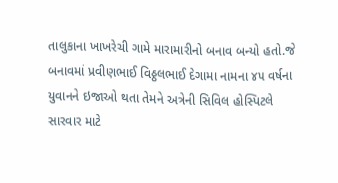તાલુકાના ખાખરેચી ગામે મારામારીનો બનાવ બન્યો હતો.જે બનાવમાં પ્રવીણભાઈ વિઠ્ઠલભાઈ દેગામા નામના ૪૫ વર્ષના યુવાનને ઇજાઓ થતા તેમને અત્રેની સિવિલ હોસ્પિટલે સારવાર માટે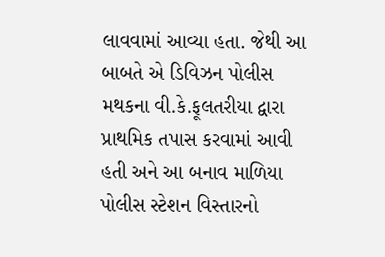લાવવામાં આવ્યા હતા. જેથી આ બાબતે એ ડિવિઝન પોલીસ મથકના વી.કે.ફૂલતરીયા દ્વારા પ્રાથમિક તપાસ કરવામાં આવી હતી અને આ બનાવ માળિયા પોલીસ સ્ટેશન વિસ્તારનો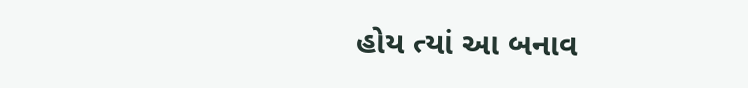હોય ત્યાં આ બનાવ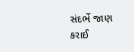સંદર્ભે જાણ કરાઈ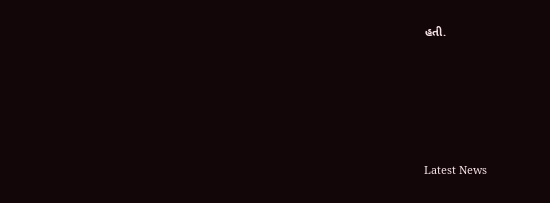હતી.






Latest News